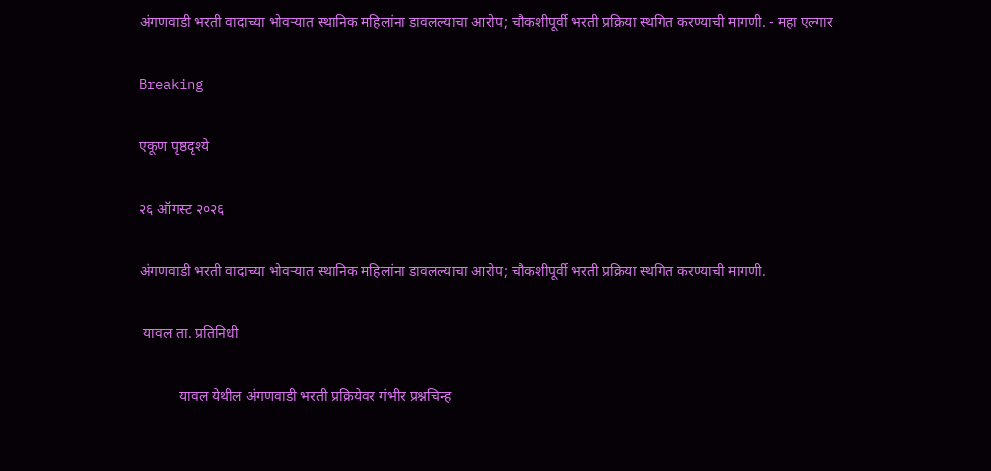अंगणवाडी भरती वादाच्या भोवऱ्यात स्थानिक महिलांना डावलल्याचा आरोप; चौकशीपूर्वी भरती प्रक्रिया स्थगित करण्याची मागणी. - महा एल्गार

Breaking

एकूण पृष्ठदृश्ये

२६ ऑगस्ट २०२६

अंगणवाडी भरती वादाच्या भोवऱ्यात स्थानिक महिलांना डावलल्याचा आरोप; चौकशीपूर्वी भरती प्रक्रिया स्थगित करण्याची मागणी.

 यावल ता. प्रतिनिधी

           यावल येथील अंगणवाडी भरती प्रक्रियेवर गंभीर प्रश्नचिन्ह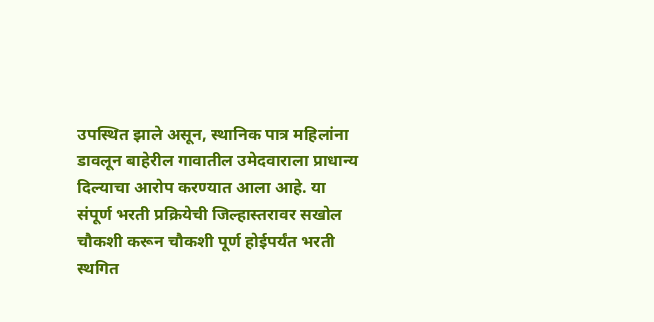उपस्थित झाले असून, स्थानिक पात्र महिलांना डावलून बाहेरील गावातील उमेदवाराला प्राधान्य दिल्याचा आरोप करण्यात आला आहे. या संपूर्ण भरती प्रक्रियेची जिल्हास्तरावर सखोल चौकशी करून चौकशी पूर्ण होईपर्यंत भरती स्थगित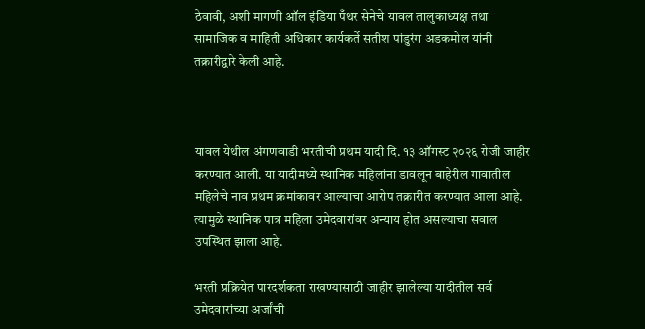ठेवावी, अशी मागणी ऑल इंडिया पँथर सेनेचे यावल तालुकाध्यक्ष तथा सामाजिक व माहिती अधिकार कार्यकर्ते सतीश पांडुरंग अडकमोल यांनी तक्रारीद्वारे केली आहे.



यावल येथील अंगणवाडी भरतीची प्रथम यादी दि. १३ ऑगस्ट २०२६ रोजी जाहीर करण्यात आली. या यादीमध्ये स्थानिक महिलांना डावलून बाहेरील गावातील महिलेचे नाव प्रथम क्रमांकावर आल्याचा आरोप तक्रारीत करण्यात आला आहे. त्यामुळे स्थानिक पात्र महिला उमेदवारांवर अन्याय होत असल्याचा सवाल उपस्थित झाला आहे.

भरती प्रक्रियेत पारदर्शकता राखण्यासाठी जाहीर झालेल्या यादीतील सर्व उमेदवारांच्या अर्जांची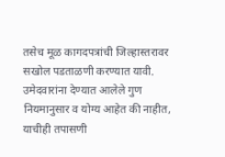तसेच मूळ कागदपत्रांची जिल्हास्तरावर सखोल पडताळणी करण्यात यावी. उमेदवारांना देण्यात आलेले गुण नियमानुसार व योग्य आहेत की नाहीत, याचीही तपासणी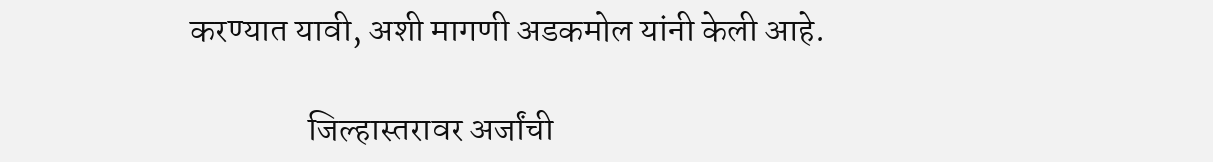करण्यात यावी, अशी मागणी अडकमोल यांनी केली आहे.

                 जिल्हास्तरावर अर्जांची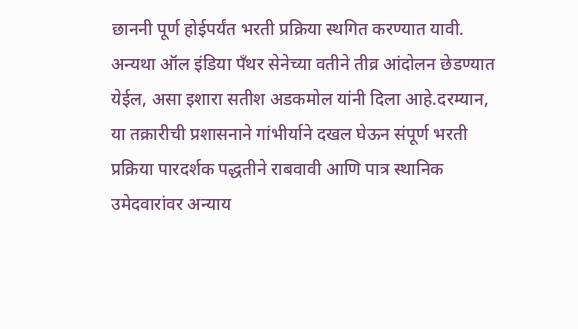छाननी पूर्ण होईपर्यंत भरती प्रक्रिया स्थगित करण्यात यावी. अन्यथा ऑल इंडिया पँथर सेनेच्या वतीने तीव्र आंदोलन छेडण्यात येईल, असा इशारा सतीश अडकमोल यांनी दिला आहे.दरम्यान, या तक्रारीची प्रशासनाने गांभीर्याने दखल घेऊन संपूर्ण भरती प्रक्रिया पारदर्शक पद्धतीने राबवावी आणि पात्र स्थानिक उमेदवारांवर अन्याय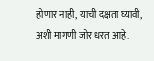होणार नाही, याची दक्षता घ्यावी, अशी मागणी जोर धरत आहे.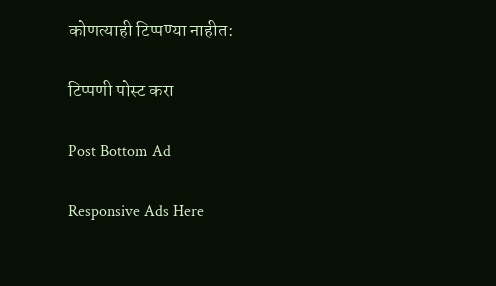कोणत्याही टिप्पण्‍या नाहीत:

टिप्पणी पोस्ट करा

Post Bottom Ad

Responsive Ads Here